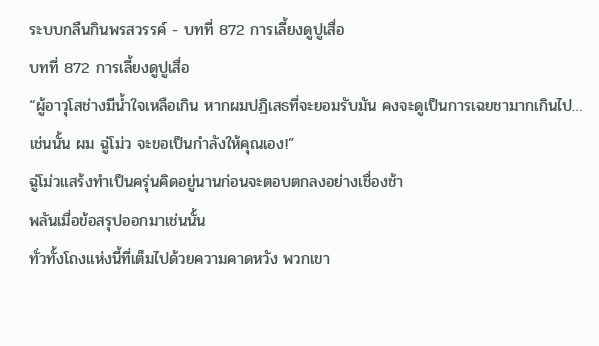ระบบกลืนกินพรสวรรค์ - บทที่ 872 การเลี้ยงดูปูเสื่อ
บทที่ 872 การเลี้ยงดูปูเสื่อ
“ผู้อาวุโสช่างมีน้ำใจเหลือเกิน หากผมปฏิเสธที่จะยอมรับมัน คงจะดูเป็นการเฉยชามากเกินไป… เช่นนั้น ผม ฉู่โม่ว จะขอเป็นกำลังให้คุณเอง!”
ฉู่โม่วแสร้งทำเป็นครุ่นคิดอยู่นานก่อนจะตอบตกลงอย่างเชื่องช้า
พลันเมื่อข้อสรุปออกมาเช่นนั้น
ทั่วทั้งโถงแห่งนี้ที่เต็มไปด้วยความคาดหวัง พวกเขา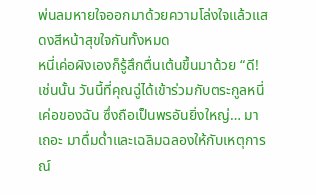พ่นลมหายใจออกมาด้วยความโล่งใจแล้วแสดงสีหน้าสุขใจกันทั้งหมด
หนี่เค่อผิงเองก็รู้สึกตื่นเต้นขึ้นมาด้วย “ดี! เช่นนั้น วันนี้ที่คุณฉู่ได้เข้าร่วมกับตระกูลหนี่เค่อของฉัน ซึ่งถือเป็นพรอันยิ่งใหญ่… มาเถอะ มาดื่มด่ำและเฉลิมฉลองให้กับเหตุการณ์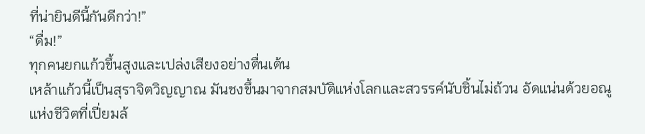ที่น่ายินดีนี้กันดีกว่า!”
“ดื่ม!”
ทุกคนยกแก้วขึ้นสูงและเปล่งเสียงอย่างตื่นเต้น
เหล้าแก้วนี้เป็นสุราจิตวิญญาณ มันชงขึ้นมาจากสมบัติแห่งโลกและสวรรค์นับชิ้นไม่ถ้วน อัดแน่นด้วยอณูแห่งชีวิตที่เปี่ยมล้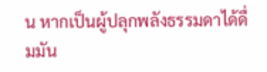น หากเป็นผู้ปลุกพลังธรรมดาได้ดื่มมัน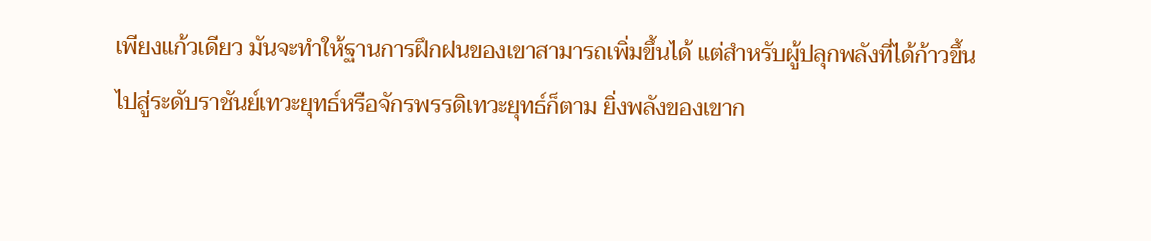เพียงแก้วเดียว มันจะทำให้ฐานการฝึกฝนของเขาสามารถเพิ่มขึ้นได้ แต่สำหรับผู้ปลุกพลังที่ได้ก้าวขึ้นไปสู่ระดับราชันย์เทวะยุทธ์หรือจักรพรรดิเทวะยุทธ์ก็ตาม ยิ่งพลังของเขาก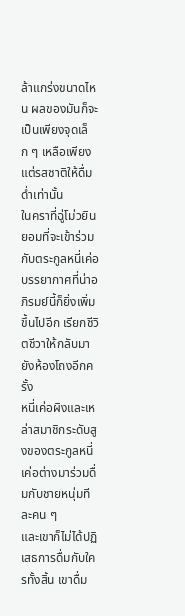ล้าแกร่งขนาดไหน ผลของมันก็จะเป็นเพียงจุดเล็ก ๆ เหลือเพียงแต่รสชาติให้ดื่มด่ำเท่านั้น
ในคราที่ฉู่โม่วยินยอมที่จะเข้าร่วมกับตระกูลหนี่เค่อ บรรยากาศที่น่าอภิรมย์นี้ก็ยิ่งเพิ่มขึ้นไปอีก เรียกชีวิตชีวาให้กลับมายังห้องโถงอีกครั้ง
หนี่เค่อผิงและเหล่าสมาชิกระดับสูงของตระกูลหนี่เค่อต่างมาร่วมดื่มกับชายหนุ่มทีละคน ๆ
และเขาก็ไม่ได้ปฏิเสธการดื่มกับใครทั้งสิ้น เขาดื่ม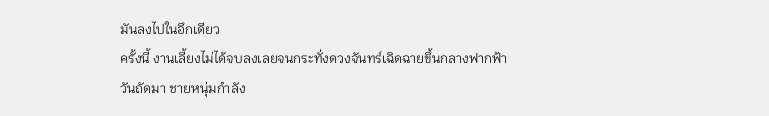มันลงไปในอึกเดียว
ครั้งนี้ งานเลี้ยงไม่ได้จบลงเลยจนกระทั่งดวงจันทร์เฉิดฉายขึ้นกลางฟากฟ้า
วันถัดมา ชายหนุ่มกำลัง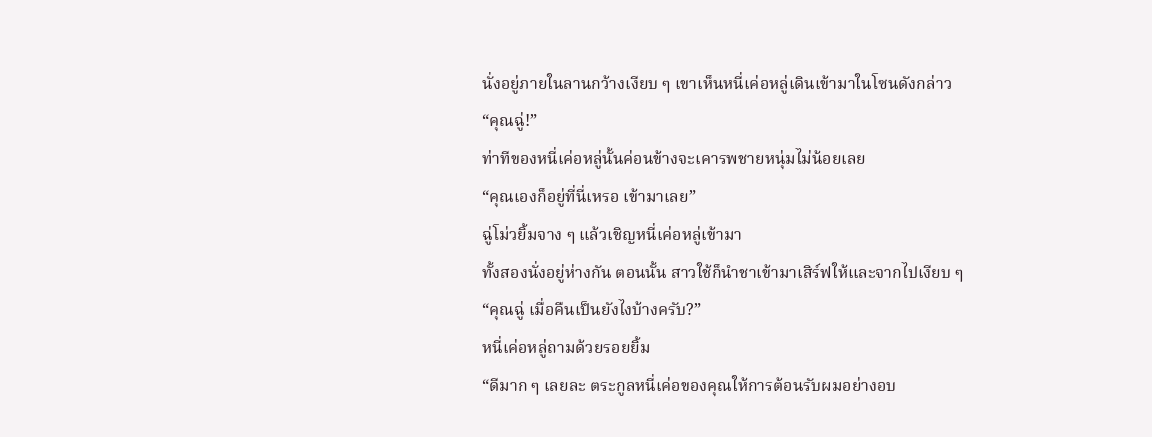นั่งอยู่ภายในลานกว้างเงียบ ๆ เขาเห็นหนี่เค่อหลู่เดินเข้ามาในโซนดังกล่าว
“คุณฉู่!”
ท่าทีของหนี่เค่อหลู่นั้นค่อนข้างจะเคารพชายหนุ่มไม่น้อยเลย
“คุณเองก็อยู่ที่นี่เหรอ เข้ามาเลย”
ฉู่โม่วยิ้มจาง ๆ แล้วเชิญหนี่เค่อหลู่เข้ามา
ทั้งสองนั่งอยู่ห่างกัน ตอนนั้น สาวใช้ก็นำชาเข้ามาเสิร์ฟให้และจากไปเงียบ ๆ
“คุณฉู่ เมื่อคืนเป็นยังไงบ้างครับ?”
หนี่เค่อหลู่ถามด้วยรอยยิ้ม
“ดีมาก ๆ เลยละ ตระกูลหนี่เค่อของคุณให้การต้อนรับผมอย่างอบ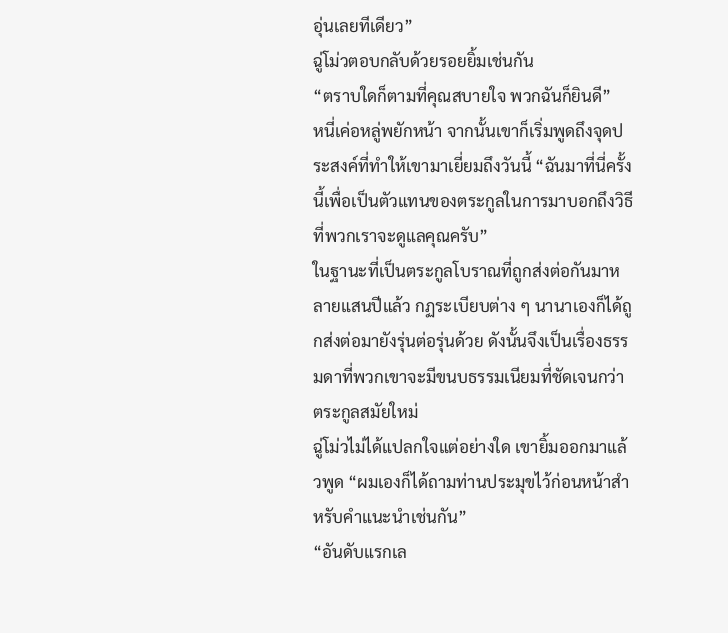อุ่นเลยทีเดียว”
ฉู่โม่วตอบกลับด้วยรอยยิ้มเช่นกัน
“ตราบใดก็ตามที่คุณสบายใจ พวกฉันก็ยินดี”
หนี่เค่อหลู่พยักหน้า จากนั้นเขาก็เริ่มพูดถึงจุดประสงค์ที่ทำให้เขามาเยี่ยมถึงวันนี้ “ฉันมาที่นี่ครั้งนี้เพื่อเป็นตัวแทนของตระกูลในการมาบอกถึงวิธีที่พวกเราจะดูแลคุณครับ”
ในฐานะที่เป็นตระกูลโบราณที่ถูกส่งต่อกันมาหลายแสนปีแล้ว กฏระเบียบต่าง ๆ นานาเองก็ได้ถูกส่งต่อมายังรุ่นต่อรุ่นด้วย ดังนั้นจึงเป็นเรื่องธรรมดาที่พวกเขาจะมีขนบธรรมเนียมที่ชัดเจนกว่าตระกูลสมัยใหม่
ฉู่โม่วไม่ได้แปลกใจแต่อย่างใด เขายิ้มออกมาแล้วพูด “ผมเองก็ได้ถามท่านประมุขไว้ก่อนหน้าสำหรับคำแนะนำเช่นกัน”
“อันดับแรกเล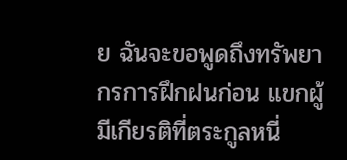ย ฉันจะขอพูดถึงทรัพยากรการฝึกฝนก่อน แขกผู้มีเกียรติที่ตระกูลหนี่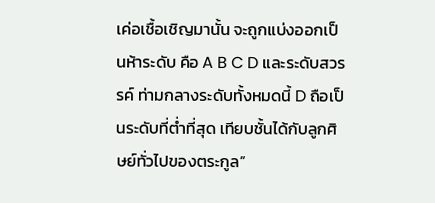เค่อเชื้อเชิญมานั้น จะถูกแบ่งออกเป็นห้าระดับ คือ A B C D และระดับสวรรค์ ท่ามกลางระดับทั้งหมดนี้ D ถือเป็นระดับที่ต่ำที่สุด เทียบชั้นได้กับลูกศิษย์ทั่วไปของตระกูล”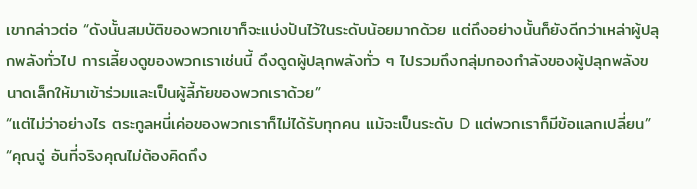เขากล่าวต่อ “ดังนั้นสมบัติของพวกเขาก็จะแบ่งปันไว้ในระดับน้อยมากด้วย แต่ถึงอย่างนั้นก็ยังดีกว่าเหล่าผู้ปลุกพลังทั่วไป การเลี้ยงดูของพวกเราเช่นนี้ ดึงดูดผู้ปลุกพลังทั่ว ๆ ไปรวมถึงกลุ่มกองกำลังของผู้ปลุกพลังขนาดเล็กให้มาเข้าร่วมและเป็นผู้ลี้ภัยของพวกเราด้วย”
“แต่ไม่ว่าอย่างไร ตระกูลหนี่เค่อของพวกเราก็ไม่ได้รับทุกคน แม้จะเป็นระดับ D แต่พวกเราก็มีข้อแลกเปลี่ยน”
“คุณฉู่ อันที่จริงคุณไม่ต้องคิดถึง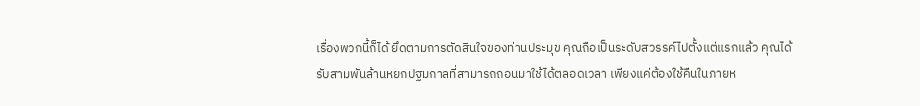เรื่องพวกนี้ก็ได้ ยึดตามการตัดสินใจของท่านประมุข คุณถือเป็นระดับสวรรค์ไปตั้งแต่แรกแล้ว คุณได้รับสามพันล้านหยกปฐมกาลที่สามารถถอนมาใช้ได้ตลอดเวลา เพียงแค่ต้องใช้คืนในภายห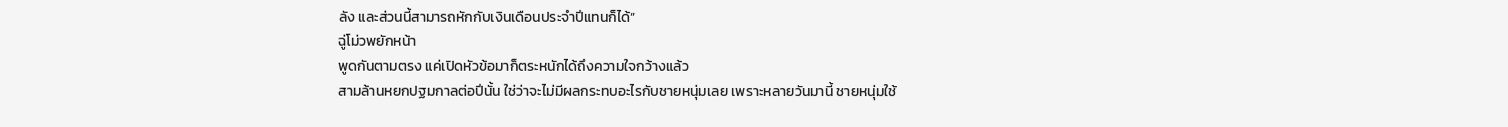ลัง และส่วนนี้สามารถหักกับเงินเดือนประจำปีแทนก็ได้”
ฉู่โม่วพยักหน้า
พูดกันตามตรง แค่เปิดหัวข้อมาก็ตระหนักได้ถึงความใจกว้างแล้ว
สามล้านหยกปฐมกาลต่อปีนั้น ใช่ว่าจะไม่มีผลกระทบอะไรกับชายหนุ่มเลย เพราะหลายวันมานี้ ชายหนุ่มใช้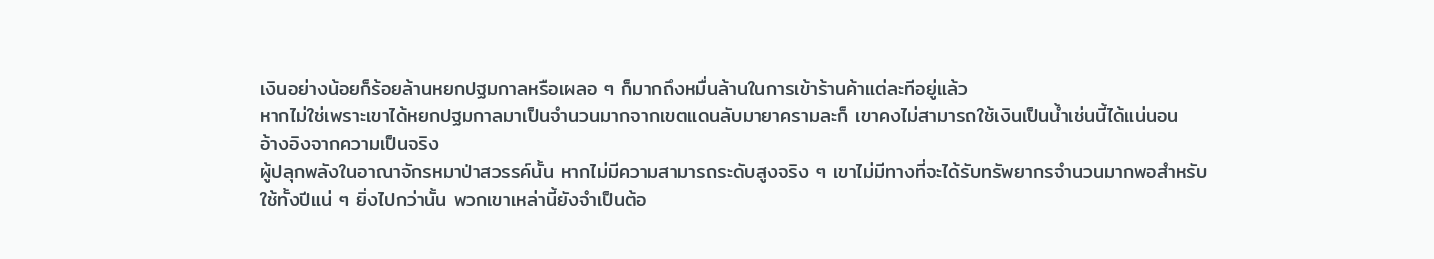เงินอย่างน้อยก็ร้อยล้านหยกปฐมกาลหรือเผลอ ๆ ก็มากถึงหมื่นล้านในการเข้าร้านค้าแต่ละทีอยู่แล้ว
หากไม่ใช่เพราะเขาได้หยกปฐมกาลมาเป็นจำนวนมากจากเขตแดนลับมายาครามละก็ เขาคงไม่สามารถใช้เงินเป็นน้ำเช่นนี้ได้แน่นอน
อ้างอิงจากความเป็นจริง
ผู้ปลุกพลังในอาณาจักรหมาป่าสวรรค์นั้น หากไม่มีความสามารถระดับสูงจริง ๆ เขาไม่มีทางที่จะได้รับทรัพยากรจำนวนมากพอสำหรับใช้ทั้งปีแน่ ๆ ยิ่งไปกว่านั้น พวกเขาเหล่านี้ยังจำเป็นต้อ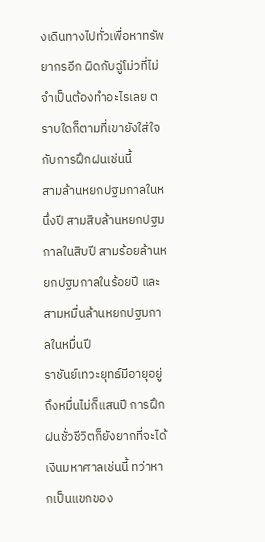งเดินทางไปทั่วเพื่อหาทรัพยากรอีก ผิดกับฉู่โม่วที่ไม่จำเป็นต้องทำอะไรเลย ตราบใดก็ตามที่เขายังใส่ใจกับการฝึกฝนเช่นนี้
สามล้านหยกปฐมกาลในหนึ่งปี สามสิบล้านหยกปฐมกาลในสิบปี สามร้อยล้านหยกปฐมกาลในร้อยปี และสามหมื่นล้านหยกปฐมกาลในหมื่นปี
ราชันย์เทวะยุทธ์มีอายุอยู่ถึงหมื่นไม่ก็แสนปี การฝึกฝนชั่วชีวิตก็ยังยากที่จะได้เงินมหาศาลเช่นนี้ ทว่าหากเป็นแขกของ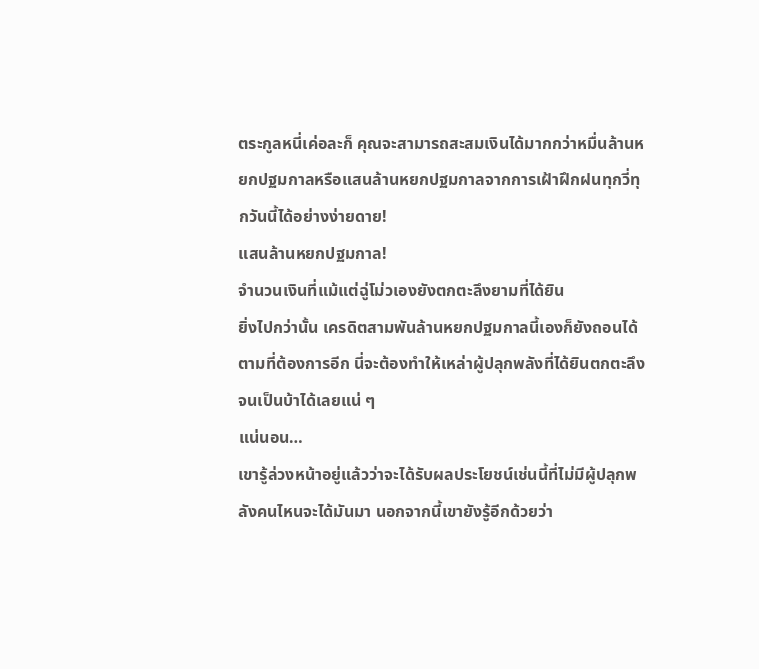ตระกูลหนี่เค่อละก็ คุณจะสามารถสะสมเงินได้มากกว่าหมื่นล้านหยกปฐมกาลหรือแสนล้านหยกปฐมกาลจากการเฝ้าฝึกฝนทุกวี่ทุกวันนี้ได้อย่างง่ายดาย!
แสนล้านหยกปฐมกาล!
จำนวนเงินที่แม้แต่ฉู่โม่วเองยังตกตะลึงยามที่ได้ยิน
ยิ่งไปกว่านั้น เครดิตสามพันล้านหยกปฐมกาลนี้เองก็ยังถอนได้ตามที่ต้องการอีก นี่จะต้องทำให้เหล่าผู้ปลุกพลังที่ได้ยินตกตะลึงจนเป็นบ้าได้เลยแน่ ๆ
แน่นอน…
เขารู้ล่วงหน้าอยู่แล้วว่าจะได้รับผลประโยชน์เช่นนี้ที่ไม่มีผู้ปลุกพลังคนไหนจะได้มันมา นอกจากนี้เขายังรู้อีกด้วยว่า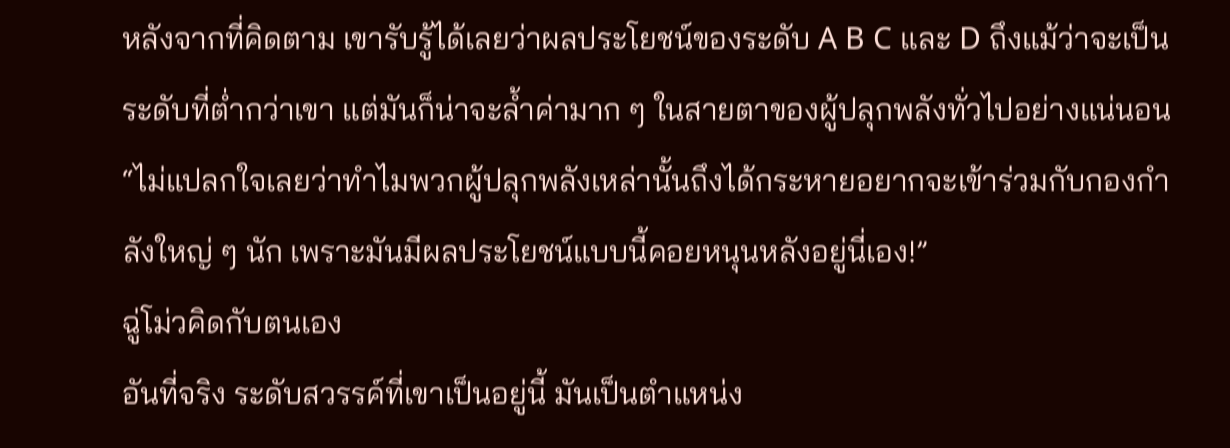หลังจากที่คิดตาม เขารับรู้ได้เลยว่าผลประโยชน์ของระดับ A B C และ D ถึงแม้ว่าจะเป็นระดับที่ต่ำกว่าเขา แต่มันก็น่าจะล้ำค่ามาก ๆ ในสายตาของผู้ปลุกพลังทั่วไปอย่างแน่นอน
“ไม่แปลกใจเลยว่าทำไมพวกผู้ปลุกพลังเหล่านั้นถึงได้กระหายอยากจะเข้าร่วมกับกองกำลังใหญ่ ๆ นัก เพราะมันมีผลประโยชน์แบบนี้คอยหนุนหลังอยู่นี่เอง!”
ฉู่โม่วคิดกับตนเอง
อันที่จริง ระดับสวรรค์ที่เขาเป็นอยู่นี้ มันเป็นตำแหน่ง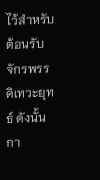ไว้สำหรับต้อนรับจักรพรรดิเทวะยุทธ์ ดังนั้นกา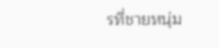รที่ชายหนุ่ม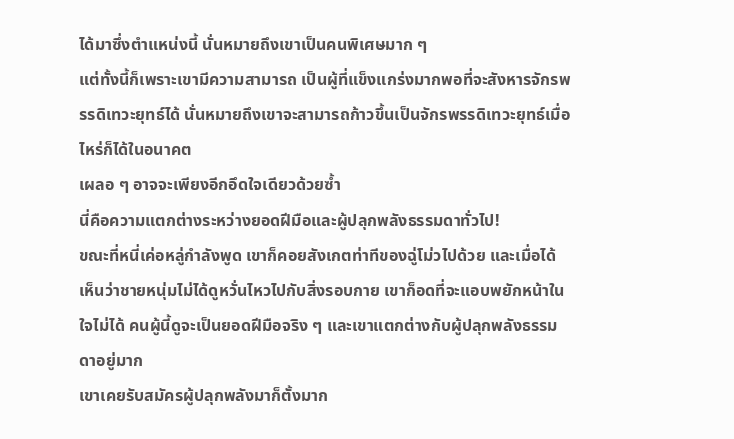ได้มาซึ่งตำแหน่งนี้ นั่นหมายถึงเขาเป็นคนพิเศษมาก ๆ
แต่ทั้งนี้ก็เพราะเขามีความสามารถ เป็นผู้ที่แข็งแกร่งมากพอที่จะสังหารจักรพรรดิเทวะยุทธ์ได้ นั่นหมายถึงเขาจะสามารถก้าวขึ้นเป็นจักรพรรดิเทวะยุทธ์เมื่อไหร่ก็ได้ในอนาคต
เผลอ ๆ อาจจะเพียงอีกอึดใจเดียวด้วยซ้ำ
นี่คือความแตกต่างระหว่างยอดฝีมือและผู้ปลุกพลังธรรมดาทั่วไป!
ขณะที่หนี่เค่อหลู่กำลังพูด เขาก็คอยสังเกตท่าทีของฉู่โม่วไปด้วย และเมื่อได้เห็นว่าชายหนุ่มไม่ได้ดูหวั่นไหวไปกับสิ่งรอบกาย เขาก็อดที่จะแอบพยักหน้าในใจไม่ได้ คนผู้นี้ดูจะเป็นยอดฝีมือจริง ๆ และเขาแตกต่างกับผู้ปลุกพลังธรรมดาอยู่มาก
เขาเคยรับสมัครผู้ปลุกพลังมาก็ตั้งมาก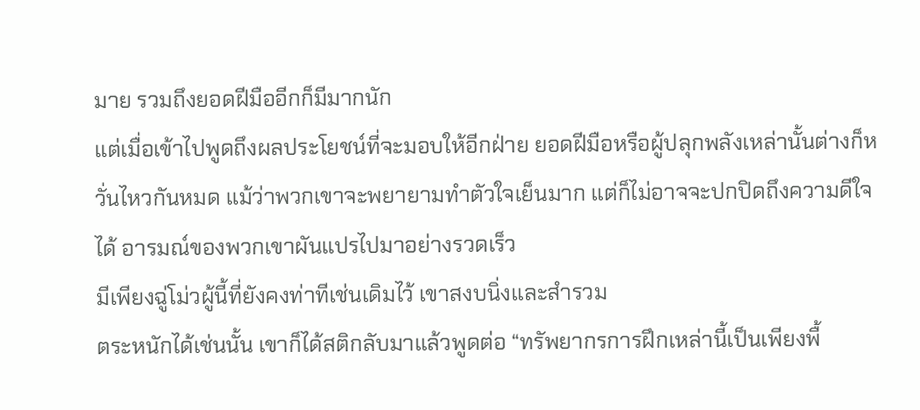มาย รวมถึงยอดฝีมืออีกก็มีมากนัก
แต่เมื่อเข้าไปพูดถึงผลประโยชน์ที่จะมอบให้อีกฝ่าย ยอดฝีมือหรือผู้ปลุกพลังเหล่านั้นต่างก็หวั่นไหวกันหมด แม้ว่าพวกเขาจะพยายามทำตัวใจเย็นมาก แต่ก็ไม่อาจจะปกปิดถึงความดีใจได้ อารมณ์ของพวกเขาผันแปรไปมาอย่างรวดเร็ว
มีเพียงฉู่โม่วผู้นี้ที่ยังคงท่าทีเช่นเดิมไว้ เขาสงบนิ่งและสำรวม
ตระหนักได้เช่นนั้น เขาก็ได้สติกลับมาแล้วพูดต่อ “ทรัพยากรการฝึกเหล่านี้เป็นเพียงพื้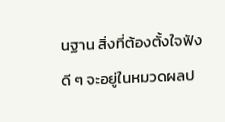นฐาน สิ่งที่ต้องตั้งใจฟังดี ๆ จะอยู่ในหมวดผลป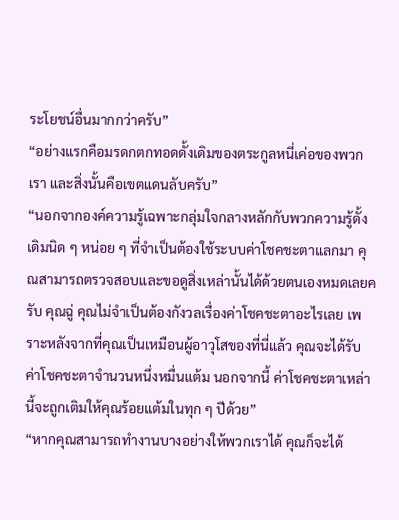ระโยชน์อื่นมากกว่าครับ”
“อย่างแรกคือมรดกตกทอดดั้งเดิมของตระกูลหนี่เค่อของพวกเรา และสิ่งนั้นคือเขตแดนลับครับ”
“นอกจากองค์ความรู้เฉพาะกลุ่มใจกลางหลักกับพวกความรู้ดั้งเดิมนิด ๆ หน่อย ๆ ที่จำเป็นต้องใช้ระบบค่าโชคชะตาแลกมา คุณสามารถตรวจสอบและขอดูสิ่งเหล่านั้นได้ด้วยตนเองหมดเลยครับ คุณฉู่ คุณไม่จำเป็นต้องกังวลเรื่องค่าโชคชะตาอะไรเลย เพราะหลังจากที่คุณเป็นเหมือนผู้อาวุโสของที่นี่แล้ว คุณจะได้รับค่าโชคชะตาจำนวนหนึ่งหมื่นแต้ม นอกจากนี้ ค่าโชคชะตาเหล่านี้จะถูกเติมให้คุณร้อยแต้มในทุก ๆ ปีด้วย”
“หากคุณสามารถทำงานบางอย่างให้พวกเราได้ คุณก็จะได้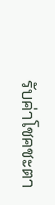รับค่าโชคชะตา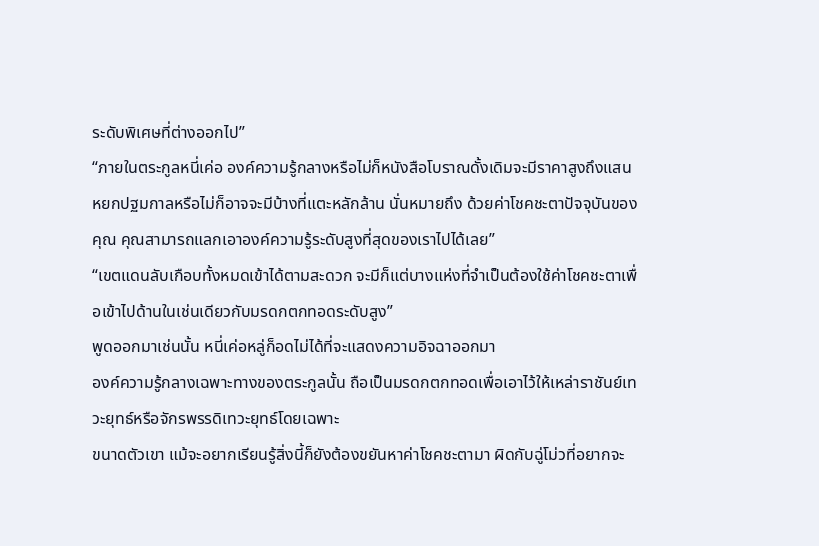ระดับพิเศษที่ต่างออกไป”
“ภายในตระกูลหนี่เค่อ องค์ความรู้กลางหรือไม่ก็หนังสือโบราณดั้งเดิมจะมีราคาสูงถึงแสนหยกปฐมกาลหรือไม่ก็อาจจะมีบ้างที่แตะหลักล้าน นั่นหมายถึง ด้วยค่าโชคชะตาปัจจุบันของคุณ คุณสามารถแลกเอาองค์ความรู้ระดับสูงที่สุดของเราไปได้เลย”
“เขตแดนลับเกือบทั้งหมดเข้าได้ตามสะดวก จะมีก็แต่บางแห่งที่จำเป็นต้องใช้ค่าโชคชะตาเพื่อเข้าไปด้านในเช่นเดียวกับมรดกตกทอดระดับสูง”
พูดออกมาเช่นนั้น หนี่เค่อหลู่ก็อดไม่ได้ที่จะแสดงความอิจฉาออกมา
องค์ความรู้กลางเฉพาะทางของตระกูลนั้น ถือเป็นมรดกตกทอดเพื่อเอาไว้ให้เหล่าราชันย์เทวะยุทธ์หรือจักรพรรดิเทวะยุทธ์โดยเฉพาะ
ขนาดตัวเขา แม้จะอยากเรียนรู้สิ่งนี้ก็ยังต้องขยันหาค่าโชคชะตามา ผิดกับฉู่โม่วที่อยากจะ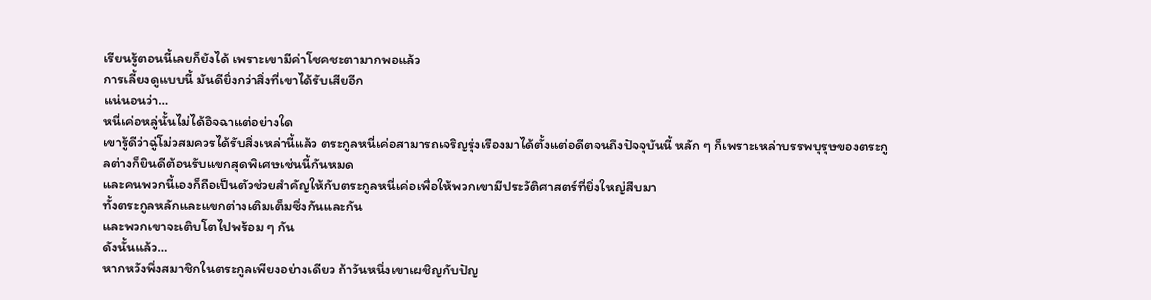เรียนรู้ตอนนี้เลยก็ยังได้ เพราะเขามีค่าโชคชะตามากพอแล้ว
การเลี้ยงดูแบบนี้ มันดียิ่งกว่าสิ่งที่เขาได้รับเสียอีก
แน่นอนว่า…
หนี่เค่อหลู่นั้นไม่ได้อิจฉาแต่อย่างใด
เขารู้ดีว่าฉู่โม่วสมควรได้รับสิ่งเหล่านี้แล้ว ตระกูลหนี่เค่อสามารถเจริญรุ่งเรืองมาได้ตั้งแต่อดีตจนถึงปัจจุบันนี้ หลัก ๆ ก็เพราะเหล่าบรรพบุรุษของตระกูลต่างก็ยินดีต้อนรับแขกสุดพิเศษเช่นนี้กันหมด
และคนพวกนี้เองก็ถือเป็นตัวช่วยสำคัญให้กับตระกูลหนี่เค่อเพื่อให้พวกเขามีประวัติศาสตร์ที่ยิ่งใหญ่สืบมา
ทั้งตระกูลหลักและแขกต่างเติมเต็มซึ่งกันและกัน
และพวกเขาจะเติบโตไปพร้อม ๆ กัน
ดังนั้นแล้ว…
หากหวังพึ่งสมาชิกในตระกูลเพียงอย่างเดียว ถ้าวันหนึ่งเขาเผชิญกับปัญ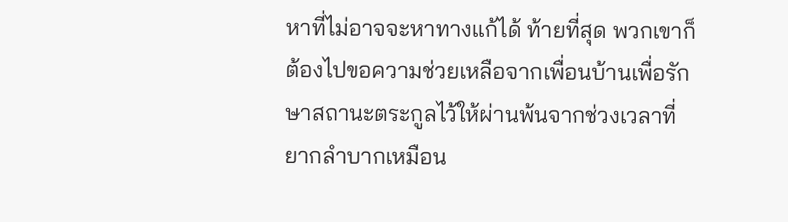หาที่ไม่อาจจะหาทางแก้ได้ ท้ายที่สุด พวกเขาก็ต้องไปขอความช่วยเหลือจากเพื่อนบ้านเพื่อรักษาสถานะตระกูลไว้ให้ผ่านพ้นจากช่วงเวลาที่ยากลำบากเหมือน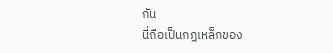กัน
นี่ถือเป็นกฎเหล็กของ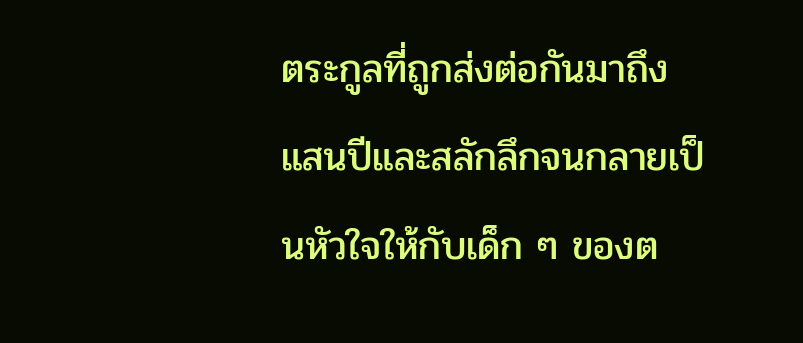ตระกูลที่ถูกส่งต่อกันมาถึงแสนปีและสลักลึกจนกลายเป็นหัวใจให้กับเด็ก ๆ ของต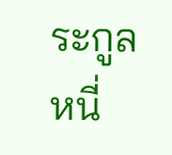ระกูลหนี่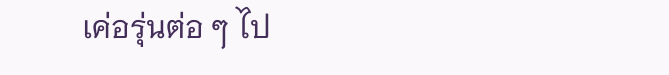เค่อรุ่นต่อ ๆ ไป